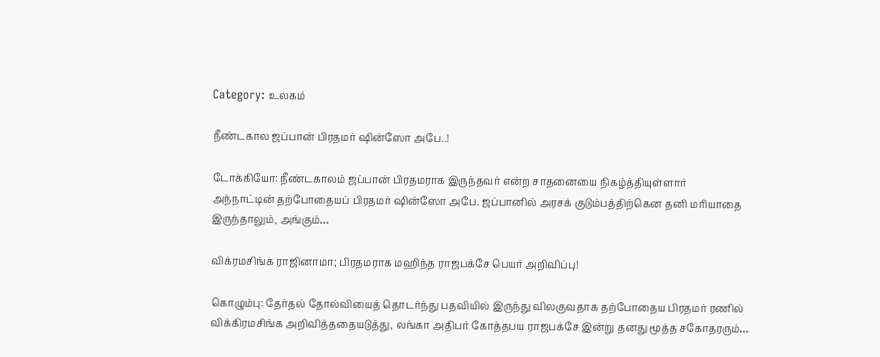Category: உலகம்

நீண்டகால ஜப்பான் பிரதமர் ஷின்ஸோ அபே..!

டோக்கியோ: நீண்டகாலம் ஜப்பான் பிரதமராக இருந்தவர் என்ற சாதனையை நிகழ்த்தியுள்ளார் அந்நாட்டின் தற்போதையப் பிரதமர் ஷின்ஸோ அபே. ஜப்பானில் அரசக் குடும்பத்திற்கென தனி மரியாதை இருந்தாலும், அங்கும்…

விக்ரமசிங்க ராஜினாமா; பிரதமராக மஹிந்த ராஜபக்சே பெயர் அறிவிப்பு!

கொழும்பு: தேர்தல் தோல்வியைத் தொடர்ந்து பதவியில் இருந்து விலகுவதாக தற்போதைய பிரதமர் ரணில் விக்கிரமசிங்க அறிவித்ததையடுத்து, லங்கா அதிபர் கோத்தபய ராஜபக்சே இன்று தனது மூத்த சகோதரரும்…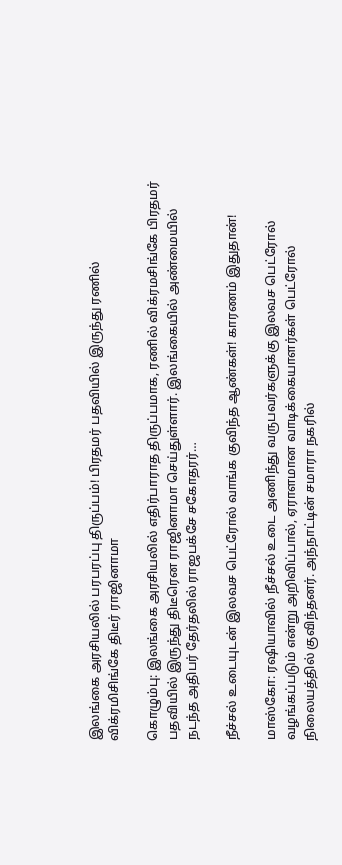இலங்கை அரசியலில் பரபரப்பு திருப்பம்! பிரதமர் பதவியில் இருந்து ரணில் விக்ரமிசிங்கே திடீர் ராஜினாமா

கொழும்பு: இலங்கை அரசியலில் எதிர்பாராத திருப்பமாக, ரணில் விக்ரமசிங்கே பிரதமர் பதவியில் இருந்து திடீரென ராஜினாமா செய்துள்ளார். இலங்கையில் அண்மையில் நடந்த அதிபர் தேர்தலில் ராஜபக்சே சகோதரர்…

நீச்சல் உடையுடன் இலவச பெட்ரோல் வாங்க குவிந்த ஆண்கள்! காரணம் இதுதான்!

மாஸ்கோ: ரஷியாவில் நீச்சல் உடை அணிந்து வருபவர்களுக்கு இலவச பெட்ரோல் வழங்கப்படும் என்று அறிவிப்பால், ஏராளமான வாடிக்கையாளர்கள் பெட்ரோல் நிலையத்தில் குவிந்தனர். அந்நாட்டின் சமாரா நகரில்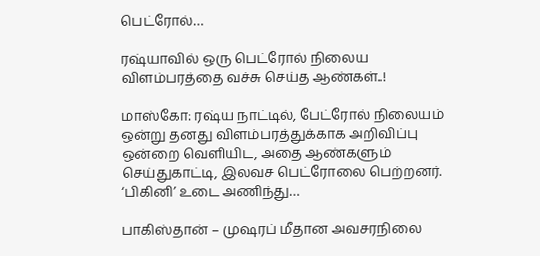பெட்ரோல்…

ரஷ்யாவில் ஒரு பெட்ரோல் நிலைய விளம்பரத்தை வச்சு செய்த ஆண்கள்..!

மாஸ்கோ: ரஷ்ய நாட்டில், பேட்ரோல் நிலையம் ஒன்று தனது விளம்பரத்துக்காக அறிவிப்பு ஒன்றை வெளியிட, அதை ஆண்களும் செய்துகாட்டி, இலவச பெட்ரோலை பெற்றனர். ‘பிகினி’ உடை அணிந்து…

பாகிஸ்தான் – முஷரப் மீதான அவசரநிலை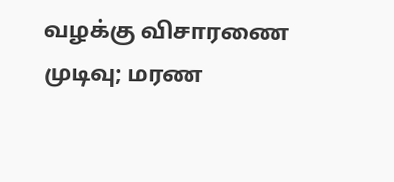வழக்கு விசாரணை முடிவு; மரண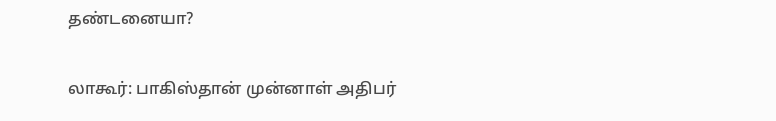தண்டனையா?

லாகூர்: பாகிஸ்தான் முன்னாள் அதிபர்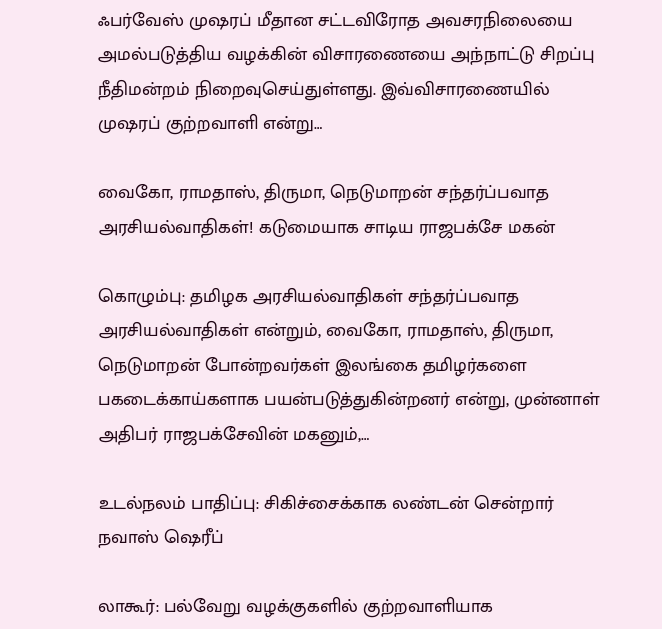ஃபர்வேஸ் முஷரப் மீதான சட்டவிரோத அவசரநிலையை அமல்படுத்திய வழக்கின் விசாரணையை அந்நாட்டு சிறப்பு நீதிமன்றம் நிறைவுசெய்துள்ளது. இவ்விசாரணையில் முஷரப் குற்றவாளி என்று…

வைகோ, ராமதாஸ், திருமா, நெடுமாறன் சந்தர்ப்பவாத அரசியல்வாதிகள்! கடுமையாக சாடிய ராஜபக்சே மகன்

கொழும்பு: தமிழக அரசியல்வாதிகள் சந்தர்ப்பவாத அரசியல்வாதிகள் என்றும், வைகோ, ராமதாஸ், திருமா, நெடுமாறன் போன்றவர்கள் இலங்கை தமிழர்களை பகடைக்காய்களாக பயன்படுத்துகின்றனர் என்று, முன்னாள் அதிபர் ராஜபக்சேவின் மகனும்,…

உடல்நலம் பாதிப்பு: சிகிச்சைக்காக லண்டன் சென்றார் நவாஸ் ஷெரீப்

லாகூர்: பல்வேறு வழக்குகளில் குற்றவாளியாக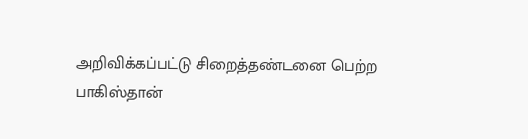அறிவிக்கப்பட்டு சிறைத்தண்டனை பெற்ற பாகிஸ்தான்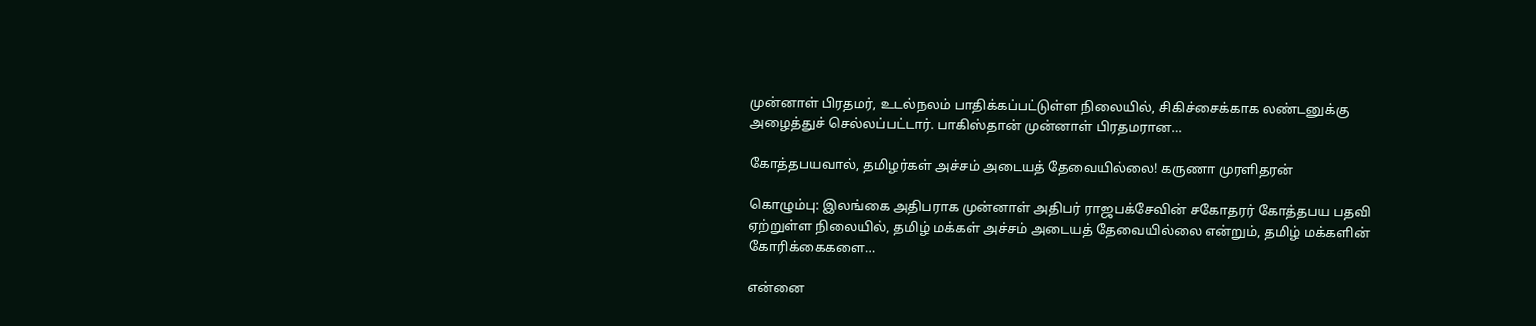முன்னாள் பிரதமர், உடல்நலம் பாதிக்கப்பட்டுள்ள நிலையில், சிகிச்சைக்காக லண்டனுக்கு அழைத்துச் செல்லப்பட்டார். பாகிஸ்தான் முன்னாள் பிரதமரான…

கோத்தபயவால், தமிழர்கள் அச்சம் அடையத் தேவையில்லை! கருணா முரளிதரன்

கொழும்பு: இலங்கை அதிபராக முன்னாள் அதிபர் ராஜபக்சேவின் சகோதரர் கோத்தபய பதவி ஏற்றுள்ள நிலையில், தமிழ் மக்கள் அச்சம் அடையத் தேவையில்லை என்றும், தமிழ் மக்களின் கோரிக்கைகளை…

என்னை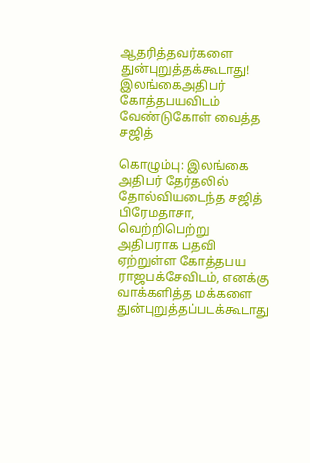ஆதரித்தவர்களை துன்புறுத்தக்கூடாது! இலங்கைஅதிபர் கோத்தபயவிடம் வேண்டுகோள் வைத்த சஜித்

கொழும்பு: இலங்கை அதிபர் தேர்தலில் தோல்வியடைந்த சஜித் பிரேமதாசா, வெற்றிபெற்று அதிபராக பதவி ஏற்றுள்ள கோத்தபய ராஜபக்சேவிடம், எனக்கு வாக்களித்த மக்களை துன்புறுத்தப்படக்கூடாது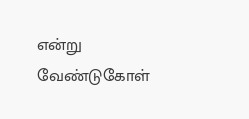என்று வேண்டுகோள்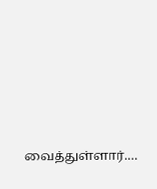வைத்துள்ளார்.…